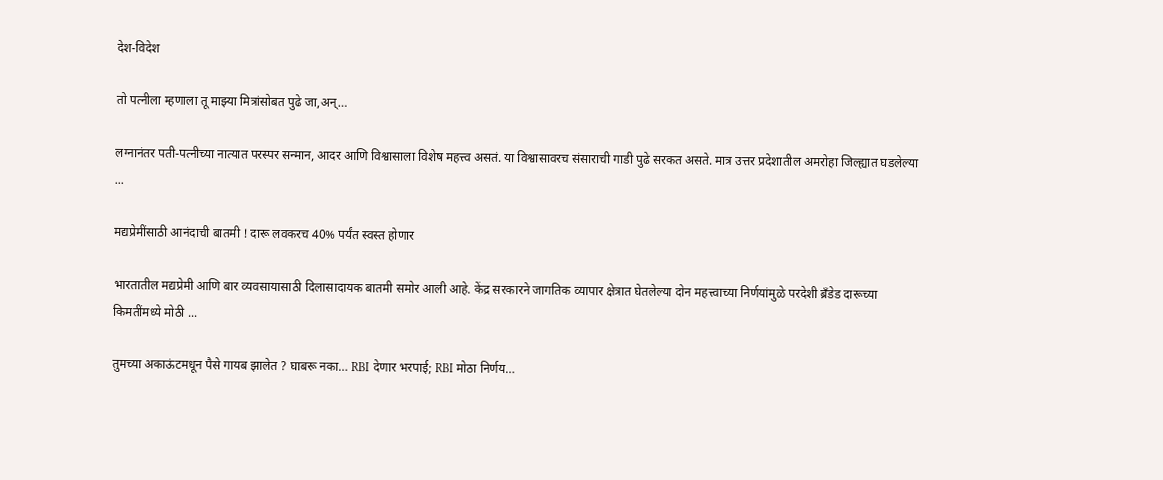देश-विदेश

तो पत्नीला म्हणाला तू माझ्या मित्रांसोबत पुढे जा,अन्…

लग्नानंतर पती-पत्नीच्या नात्यात परस्पर सन्मान, आदर आणि विश्वासाला विशेष महत्त्व असतं. या विश्वासावरच संसाराची गाडी पुढे सरकत असते. मात्र उत्तर प्रदेशातील अमरोहा जिल्ह्यात घडलेल्या ...

मद्यप्रेमींसाठी आनंदाची बातमी ! दारू लवकरच 40% पर्यंत स्वस्त होणार

भारतातील मद्यप्रेमी आणि बार व्यवसायासाठी दिलासादायक बातमी समोर आली आहे. केंद्र सरकारने जागतिक व्यापार क्षेत्रात घेतलेल्या दोन महत्त्वाच्या निर्णयांमुळे परदेशी ब्रँडेड दारूच्या किमतींमध्ये मोठी ...

तुमच्या अकाऊंटमधून पैसे गायब झालेत ? घाबरू नका… RBI देणार भरपाई; RBI मोठा निर्णय…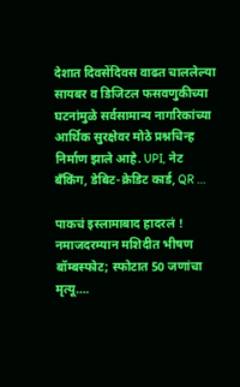देशात दिवसेंदिवस वाढत चाललेल्या सायबर व डिजिटल फसवणुकीच्या घटनांमुळे सर्वसामान्य नागरिकांच्या आर्थिक सुरक्षेवर मोठे प्रश्नचिन्ह निर्माण झाले आहे. UPI, नेट बँकिंग, डेबिट-क्रेडिट कार्ड, QR ...

पाकचं इस्लामाबाद हादरलं ! नमाजदरम्यान मशिदीत भीषण बॉम्बस्फोट; स्फोटात 50 जणांचा मृत्यू….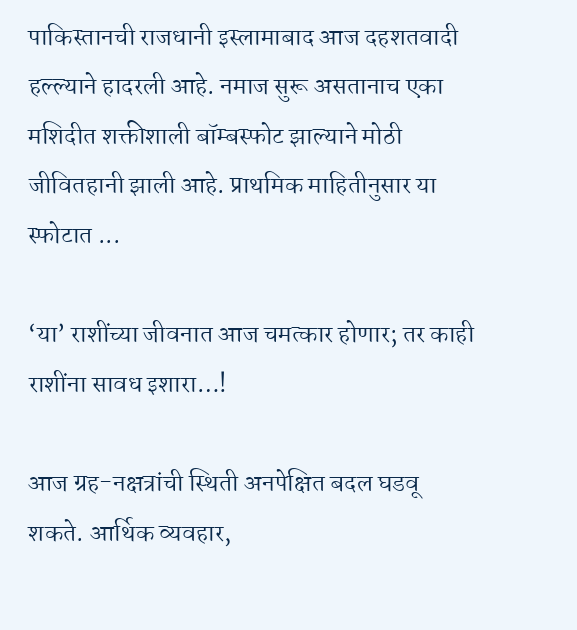पाकिस्तानची राजधानी इस्लामाबाद आज दहशतवादी हल्ल्याने हादरली आहे. नमाज सुरू असतानाच एका मशिदीत शक्तीशाली बॉम्बस्फोट झाल्याने मोठी जीवितहानी झाली आहे. प्राथमिक माहितीनुसार या स्फोटात ...

‘या’ राशींच्या जीवनात आज चमत्कार होणार; तर काही राशींना सावध इशारा…!

आज ग्रह-नक्षत्रांची स्थिती अनपेक्षित बदल घडवू शकते. आर्थिक व्यवहार,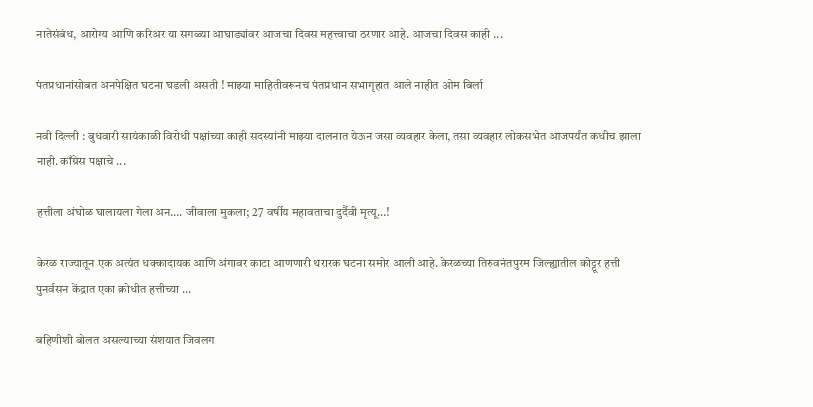नातेसंबंध, आरोग्य आणि करिअर या सगळ्या आघाड्यांवर आजचा दिवस महत्त्वाचा ठरणार आहे. आजचा दिवस काही ...

पंतप्रधानांसोबत अनपेक्षित घटना घडली असती ! माझ्या माहितीवरूनच पंतप्रधान सभागृहात आले नाहीत ओम बिर्ला

नवी दिल्ली : बुधवारी सायंकाळी विरोधी पक्षांच्या काही सदस्यांनी माझ्या दालनात येऊन जसा व्यवहार केला, तसा व्यवहार लोकसभेत आजपर्यंत कधीच झाला नाही. काँग्रेस पक्षाचे ...

हत्तीला अंघोळ घालायला गेला अन…. जीवाला मुकला; 27 वर्षीय महावताचा दुर्दैवी मृत्यू…!

केरळ राज्यातून एक अत्यंत धक्कादायक आणि अंगावर काटा आणणारी थरारक घटना समोर आली आहे. केरळच्या तिरुवनंतपुरम जिल्ह्यातील कोट्टूर हत्ती पुनर्वसन केंद्रात एका क्रोधीत हत्तीच्या ...

बहिणीशी बोलत असल्याच्या संशयात जिवलग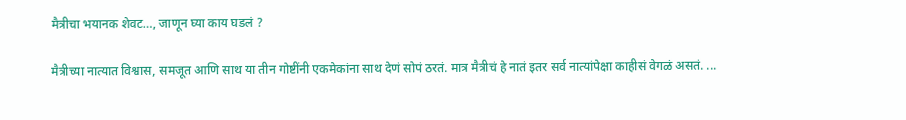मैत्रीचा भयानक शेवट…, जाणून घ्या काय घडलं ?

मैत्रीच्या नात्यात विश्वास, समजूत आणि साथ या तीन गोष्टींनी एकमेकांना साथ देणं सोपं ठरतं. मात्र मैत्रीचं हे नातं इतर सर्व नात्यांपेक्षा काहीसं वेगळं असतं. ...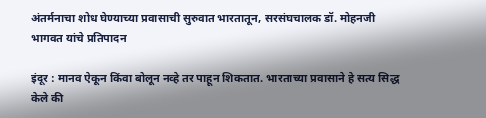अंतर्मनाचा शोध घेण्याच्या प्रवासाची सुरुवात भारतातून, सरसंघचालक डॉ. मोहनजी भागवत यांचे प्रतिपादन

इंदूर : मानव ऐकून किंवा बोलून नव्हे तर पाहून शिकतात. भारताच्या प्रवासाने हे सत्य सिद्ध केले की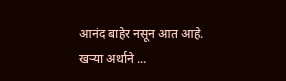आनंद बाहेर नसून आत आहे. खऱ्या अर्थाने ...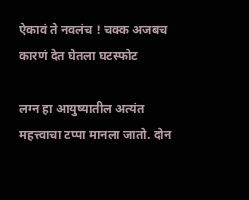ऐकावं ते नवलंच ! चक्क अजबच कारणं देत घेतला घटस्फोट

लग्न हा आयुष्यातील अत्यंत महत्त्वाचा टप्पा मानला जातो. दोन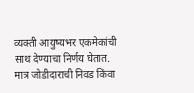व्यक्ती आयुष्यभर एकमेकांची साथ देण्याचा निर्णय घेतात. मात्र जोडीदाराची निवड किंवा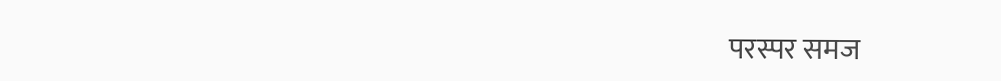परस्पर समज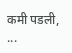कमी पडली, ...